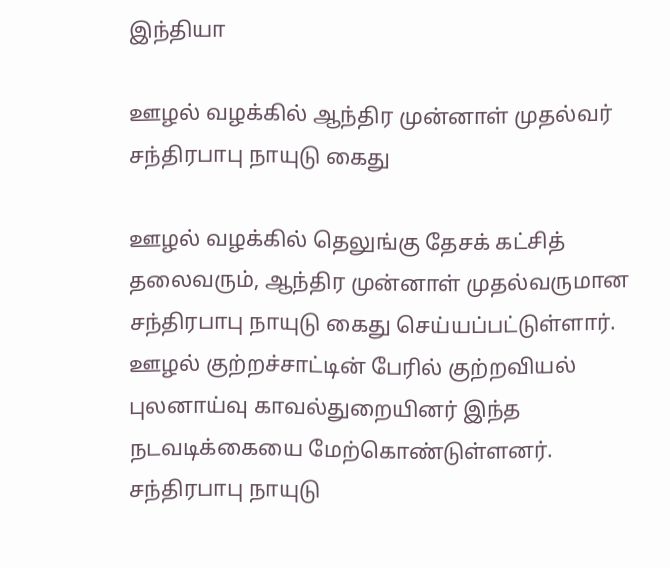இந்தியா

ஊழல் வழக்கில் ஆந்திர முன்னாள் முதல்வர் சந்திரபாபு நாயுடு கைது

ஊழல் வழக்கில் தெலுங்கு தேசக் கட்சித் தலைவரும், ஆந்திர முன்னாள் முதல்வருமான சந்திரபாபு நாயுடு கைது செய்யப்பட்டுள்ளார். ஊழல் குற்றச்சாட்டின் பேரில் குற்றவியல் புலனாய்வு காவல்துறையினர் இந்த நடவடிக்கையை மேற்கொண்டுள்ளனர். சந்திரபாபு நாயுடு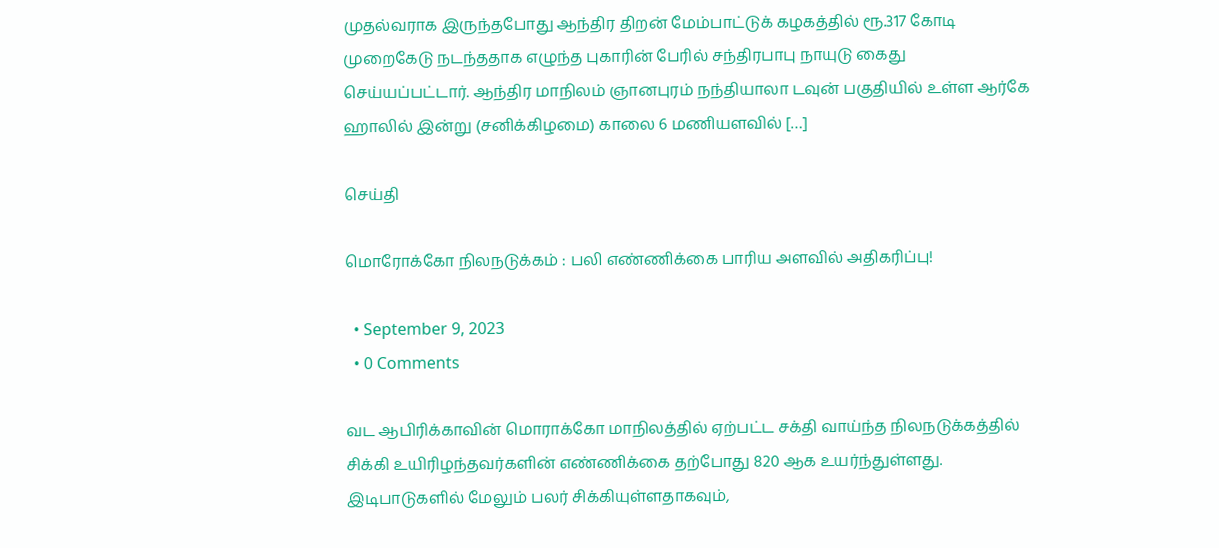முதல்வராக இருந்தபோது ஆந்திர திறன் மேம்பாட்டுக் கழகத்தில் ரூ.317 கோடி முறைகேடு நடந்ததாக எழுந்த புகாரின் பேரில் சந்திரபாபு நாயுடு கைது செய்யப்பட்டார். ஆந்திர மாநிலம் ஞானபுரம் நந்தியாலா டவுன் பகுதியில் உள்ள ஆர்கே ஹாலில் இன்று (சனிக்கிழமை) காலை 6 மணியளவில் […]

செய்தி

மொரோக்கோ நிலநடுக்கம் : பலி எண்ணிக்கை பாரிய அளவில் அதிகரிப்பு!

  • September 9, 2023
  • 0 Comments

வட ஆபிரிக்காவின் மொராக்கோ மாநிலத்தில் ஏற்பட்ட சக்தி வாய்ந்த நிலநடுக்கத்தில் சிக்கி உயிரிழந்தவர்களின் எண்ணிக்கை தற்போது 820 ஆக உயர்ந்துள்ளது. இடிபாடுகளில் மேலும் பலர் சிக்கியுள்ளதாகவும்,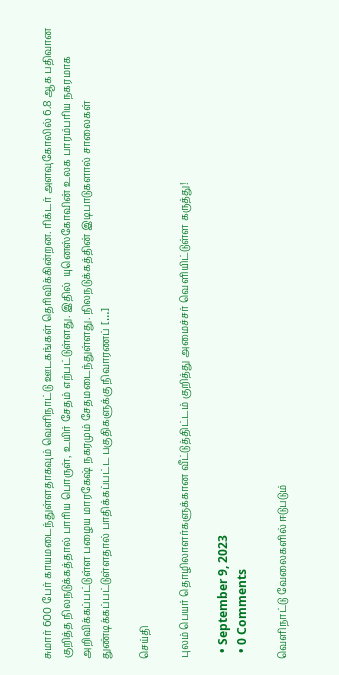சுமார் 600 பேர் காயமடைந்துள்ளதாகவும் வெளிநாட்டு ஊடகங்கள் தெரிவிக்கின்றன. ரிக்டர் அளவுகோலில் 6.8 ஆக பதிவான குறித்த நிலநடுக்கத்தால் பாரிய பொருள், உயிர் சேதம் எற்பட்டுள்ளது. இதில்  யுனெஸ்கோவின் உலக பாரம்பரிய நகரமாக அறிவிக்கப்பட்டுள்ள பழைய மாரகேஷ் நகரமும் சேதமடைந்துள்ளது. நிலநடுக்கத்தின் இடிபாடுகளால் சாலைகள் துண்டிக்கப்பட்டுள்ளதால் பாதிக்கப்பட்ட பகுதிகளுக்கு நிவாரணப் […]

செய்தி

புலம் பெயர் தொழிலாளர்களுக்கான வீட்டுத்திட்டம் குறித்து அமைச்சர் வெளியிட்டுள்ள கருத்து!

  • September 9, 2023
  • 0 Comments

வெளிநாட்டு வேலைகளில் ஈடுபடும்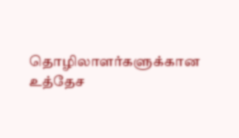தொழிலாளர்களுக்கான உத்தேச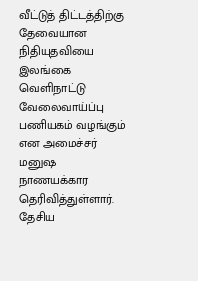வீட்டுத் திட்டத்திற்கு தேவையான நிதியுதவியை  இலங்கை வெளிநாட்டு வேலைவாய்ப்பு பணியகம் வழங்கும் என அமைச்சர் மனுஷ நாணயக்கார தெரிவித்துள்ளார். தேசிய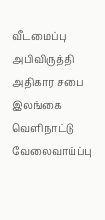வீடமைப்பு அபிவிருத்தி அதிகார சபை இலங்கை வெளிநாட்டு வேலைவாய்ப்பு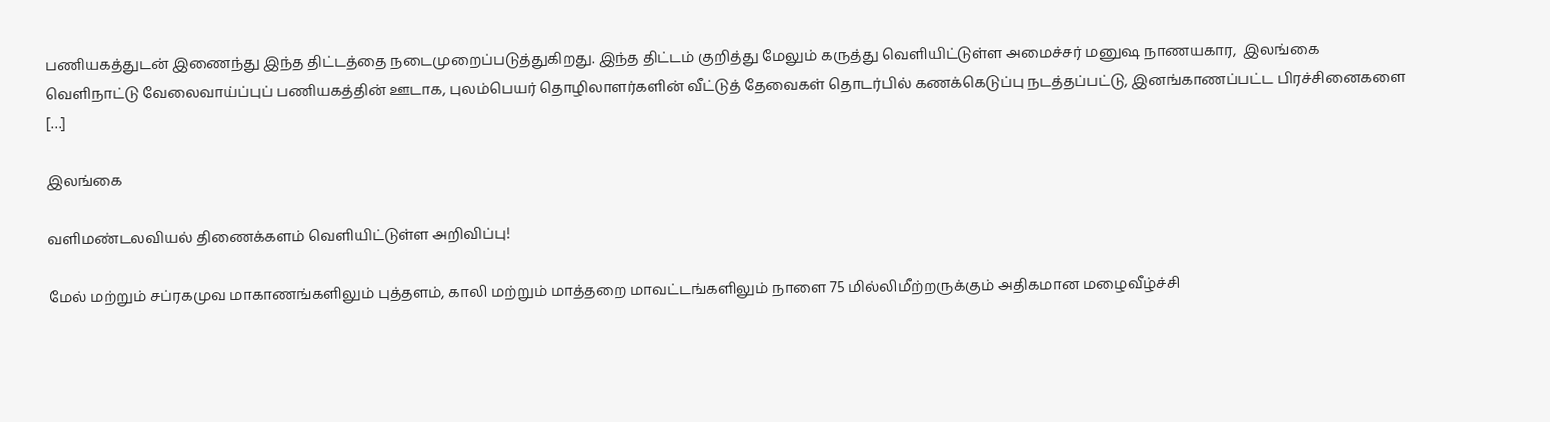பணியகத்துடன் இணைந்து இந்த திட்டத்தை நடைமுறைப்படுத்துகிறது. இந்த திட்டம் குறித்து மேலும் கருத்து வெளியிட்டுள்ள அமைச்சர் மனுஷ நாணயகார,  இலங்கை வெளிநாட்டு வேலைவாய்ப்புப் பணியகத்தின் ஊடாக, புலம்பெயர் தொழிலாளர்களின் வீட்டுத் தேவைகள் தொடர்பில் கணக்கெடுப்பு நடத்தப்பட்டு, இனங்காணப்பட்ட பிரச்சினைகளை […]

இலங்கை

வளிமண்டலவியல் திணைக்களம் வெளியிட்டுள்ள அறிவிப்பு!

மேல் மற்றும் சப்ரகமுவ மாகாணங்களிலும் புத்தளம், காலி மற்றும் மாத்தறை மாவட்டங்களிலும் நாளை 75 மில்லிமீற்றருக்கும் அதிகமான மழைவீழ்ச்சி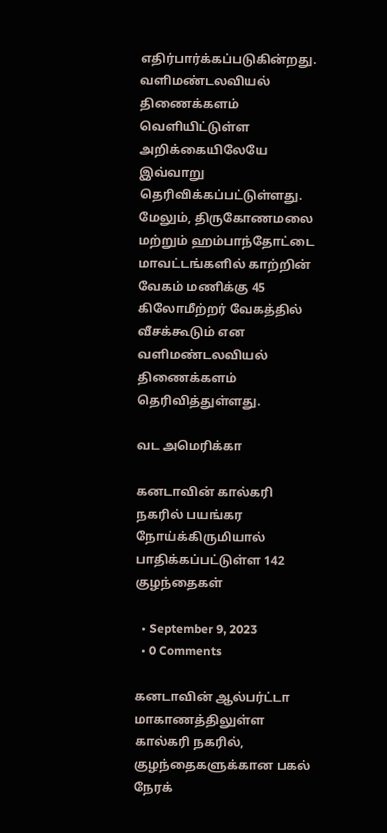எதிர்பார்க்கப்படுகின்றது. வளிமண்டலவியல் திணைக்களம் வெளியிட்டுள்ள அறிக்கையிலேயே இவ்வாறு தெரிவிக்கப்பட்டுள்ளது. மேலும், திருகோணமலை மற்றும் ஹம்பாந்தோட்டை மாவட்டங்களில் காற்றின் வேகம் மணிக்கு 45 கிலோமீற்றர் வேகத்தில் வீசக்கூடும் என வளிமண்டலவியல் திணைக்களம் தெரிவித்துள்ளது.

வட அமெரிக்கா

கனடாவின் கால்கரி நகரில் பயங்கர நோய்க்கிருமியால் பாதிக்கப்பட்டுள்ள 142 குழந்தைகள்

  • September 9, 2023
  • 0 Comments

கனடாவின் ஆல்பர்ட்டா மாகாணத்திலுள்ள கால்கரி நகரில், குழந்தைகளுக்கான பகல் நேரக்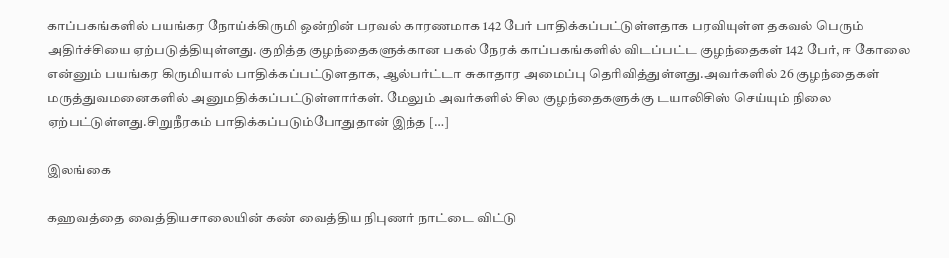காப்பகங்களில் பயங்கர நோய்க்கிருமி ஒன்றின் பரவல் காரணமாக 142 பேர் பாதிக்கப்பட்டுள்ளதாக பரவியுள்ள தகவல் பெரும் அதிர்ச்சியை ஏற்படுத்தியுள்ளது. குறித்த குழந்தைகளுக்கான பகல் நேரக் காப்பகங்களில் விடப்பட்ட குழந்தைகள் 142 பேர், ஈ கோலை என்னும் பயங்கர கிருமியால் பாதிக்கப்பட்டுளதாக, ஆல்பர்ட்டா சுகாதார அமைப்பு தெரிவித்துள்ளது.அவர்களில் 26 குழந்தைகள் மருத்துவமனைகளில் அனுமதிக்கப்பட்டுள்ளார்கள். மேலும் அவர்களில் சில குழந்தைகளுக்கு டயாலிசிஸ் செய்யும் நிலை ஏற்பட்டுள்ளது.சிறுநீரகம் பாதிக்கப்படும்போதுதான் இந்த […]

இலங்கை

கஹவத்தை வைத்தியசாலையின் கண் வைத்திய நிபுணர் நாட்டை விட்டு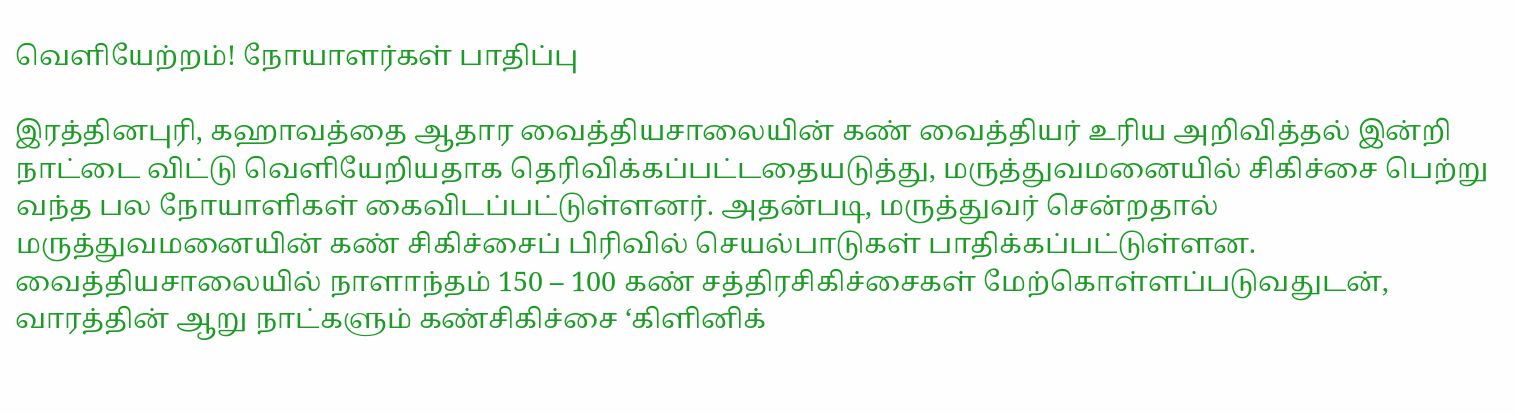வெளியேற்றம்! நோயாளர்கள் பாதிப்பு

இரத்தினபுரி, கஹாவத்தை ஆதார வைத்தியசாலையின் கண் வைத்தியர் உரிய அறிவித்தல் இன்றி நாட்டை விட்டு வெளியேறியதாக தெரிவிக்கப்பட்டதையடுத்து, மருத்துவமனையில் சிகிச்சை பெற்று வந்த பல நோயாளிகள் கைவிடப்பட்டுள்ளனர். அதன்படி, மருத்துவர் சென்றதால் மருத்துவமனையின் கண் சிகிச்சைப் பிரிவில் செயல்பாடுகள் பாதிக்கப்பட்டுள்ளன. வைத்தியசாலையில் நாளாந்தம் 150 – 100 கண் சத்திரசிகிச்சைகள் மேற்கொள்ளப்படுவதுடன், வாரத்தின் ஆறு நாட்களும் கண்சிகிச்சை ‘கிளினிக்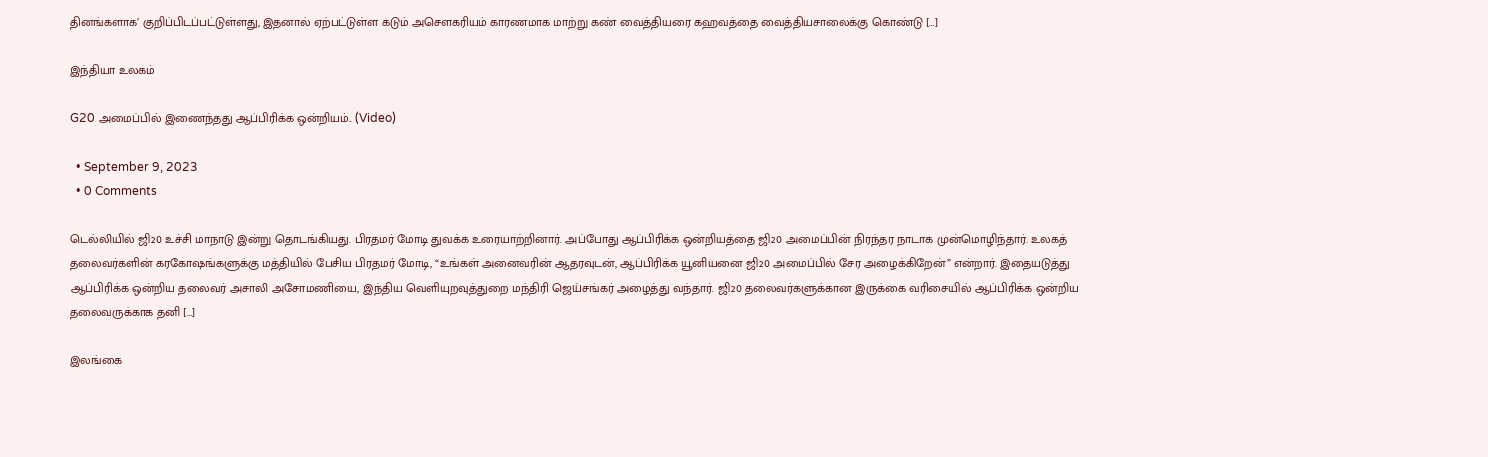தினங்களாக’ குறிப்பிடப்பட்டுள்ளது, இதனால் ஏற்பட்டுள்ள கடும் அசௌகரியம் காரணமாக மாற்று கண் வைத்தியரை கஹவத்தை வைத்தியசாலைக்கு கொண்டு […]

இந்தியா உலகம்

G20 அமைப்பில் இணைந்தது ஆப்பிரிக்க ஒன்றியம்.. (Video)

  • September 9, 2023
  • 0 Comments

டெல்லியில் ஜி20 உச்சி மாநாடு இன்று தொடங்கியது. பிரதமர் மோடி துவக்க உரையாற்றினார். அப்போது ஆப்பிரிக்க ஒன்றியத்தை ஜி20 அமைப்பின் நிரந்தர நாடாக முன்மொழிந்தார். உலகத் தலைவர்களின் கரகோஷங்களுக்கு மத்தியில் பேசிய பிரதமர் மோடி, “உங்கள் அனைவரின் ஆதரவுடன், ஆப்பிரிக்க யூனியனை ஜி20 அமைப்பில் சேர அழைக்கிறேன்” என்றார். இதையடுத்து ஆப்பிரிக்க ஒன்றிய தலைவர் அசாலி அசோமணியை, இந்திய வெளியுறவுத்துறை மந்திரி ஜெய்சங்கர் அழைத்து வந்தார். ஜி20 தலைவர்களுக்கான இருக்கை வரிசையில் ஆப்பிரிக்க ஒன்றிய தலைவருக்காக தனி […]

இலங்கை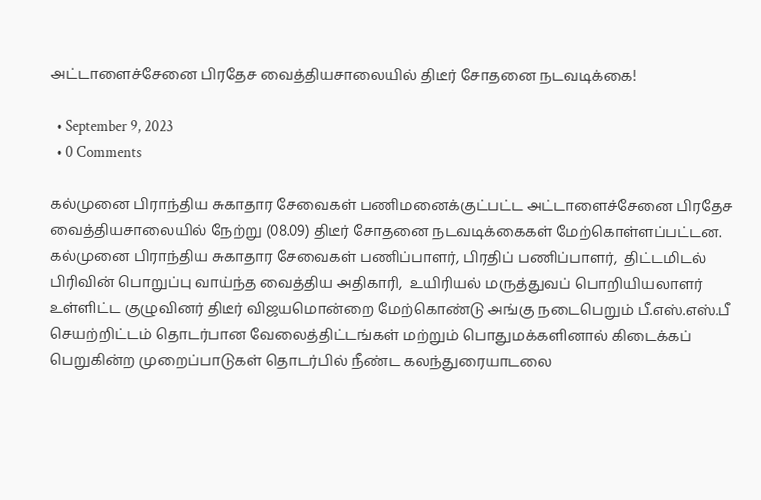அட்டாளைச்சேனை பிரதேச வைத்தியசாலையில் திடீர் சோதனை நடவடிக்கை!

  • September 9, 2023
  • 0 Comments

கல்முனை பிராந்திய சுகாதார சேவைகள் பணிமனைக்குட்பட்ட அட்டாளைச்சேனை பிரதேச வைத்தியசாலையில் நேற்று (08.09) திடீர் சோதனை நடவடிக்கைகள் மேற்கொள்ளப்பட்டன. கல்முனை பிராந்திய சுகாதார சேவைகள் பணிப்பாளர், பிரதிப் பணிப்பாளர்,  திட்டமிடல் பிரிவின் பொறுப்பு வாய்ந்த வைத்திய அதிகாரி,  உயிரியல் மருத்துவப் பொறியியலாளர் உள்ளிட்ட குழுவினர் திடீர் விஜயமொன்றை மேற்கொண்டு அங்கு நடைபெறும் பீ.எஸ்.எஸ்.பீ செயற்றிட்டம் தொடர்பான வேலைத்திட்டங்கள் மற்றும் பொதுமக்களினால் கிடைக்கப் பெறுகின்ற முறைப்பாடுகள் தொடர்பில் நீண்ட கலந்துரையாடலை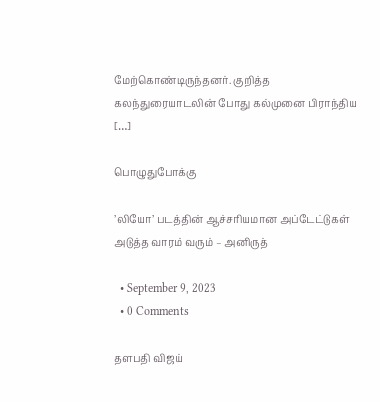மேற்கொண்டிருந்தனர். குறித்த கலந்துரையாடலின் போது கல்முனை பிராந்திய […]

பொழுதுபோக்கு

’லியோ’ படத்தின் ஆச்சரியமான அப்டேட்டுகள் அடுத்த வாரம் வரும் – அனிருத்

  • September 9, 2023
  • 0 Comments

தளபதி விஜய்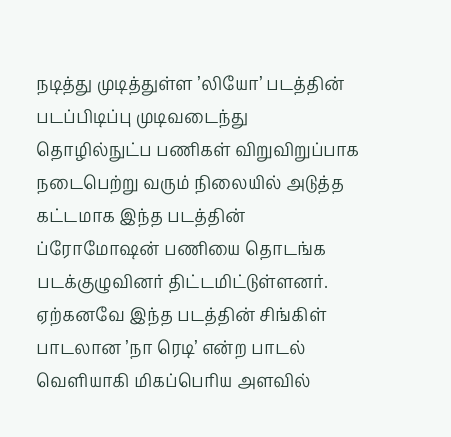நடித்து முடித்துள்ள ’லியோ’ படத்தின் படப்பிடிப்பு முடிவடைந்து தொழில்நுட்ப பணிகள் விறுவிறுப்பாக நடைபெற்று வரும் நிலையில் அடுத்த கட்டமாக இந்த படத்தின் ப்ரோமோஷன் பணியை தொடங்க படக்குழுவினர் திட்டமிட்டுள்ளனர். ஏற்கனவே இந்த படத்தின் சிங்கிள் பாடலான ’நா ரெடி’ என்ற பாடல் வெளியாகி மிகப்பெரிய அளவில்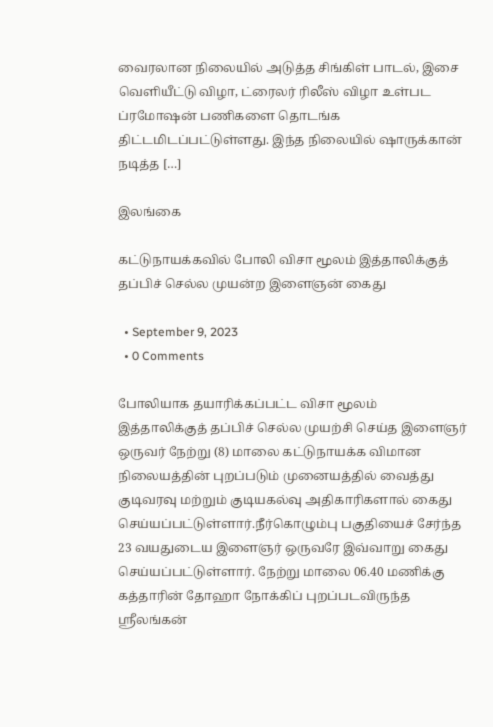வைரலான நிலையில் அடுத்த சிங்கிள் பாடல், இசை வெளியீட்டு விழா, ட்ரைலர் ரிலீஸ் விழா உள்பட ப்ரமோஷன் பணிகளை தொடங்க திட்டமிடப்பட்டுள்ளது. இந்த நிலையில் ஷாருக்கான் நடித்த […]

இலங்கை

கட்டுநாயக்கவில் போலி விசா மூலம் இத்தாலிக்குத் தப்பிச் செல்ல முயன்ற இளைஞன் கைது

  • September 9, 2023
  • 0 Comments

போலியாக தயாரிக்கப்பட்ட விசா மூலம் இத்தாலிக்குத் தப்பிச் செல்ல முயற்சி செய்த இளைஞர் ஒருவர் நேற்று (8) மாலை கட்டுநாயக்க விமான நிலையத்தின் புறப்படும் முனையத்தில் வைத்து குடிவரவு மற்றும் குடியகல்வு அதிகாரிகளால் கைது செய்யப்பட்டுள்ளார்.நீர்கொழும்பு பகுதியைச் சேர்ந்த 23 வயதுடைய இளைஞர் ஒருவரே இவ்வாறு கைது செய்யப்பட்டுள்ளார். நேற்று மாலை 06.40 மணிக்கு கத்தாரின் தோஹா நோக்கிப் புறப்படவிருந்த ஸ்ரீலங்கன்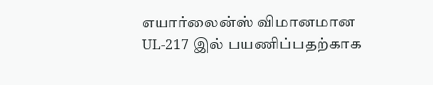எயார்லைன்ஸ் விமானமான UL-217 இல் பயணிப்பதற்காக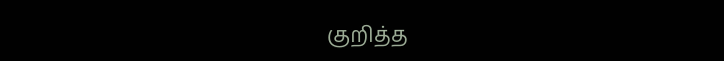குறித்த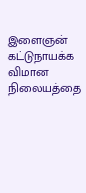இளைஞன் கட்டுநாயக்க விமான நிலையத்தை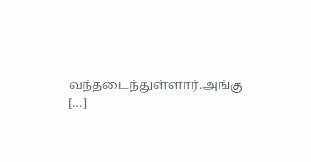வந்தடைந்துள்ளார்.அங்கு […]